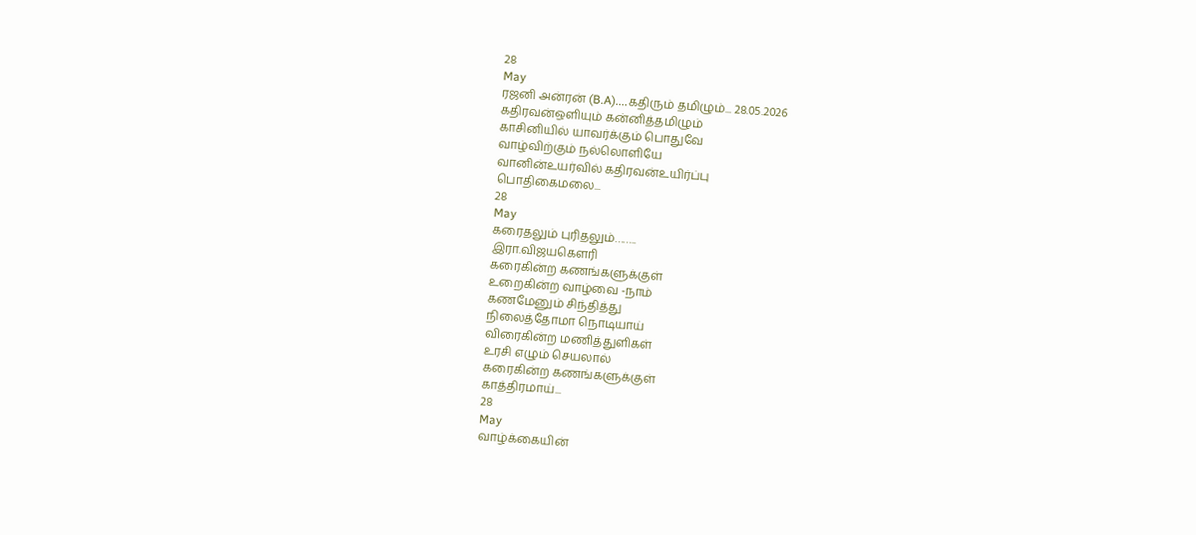28
May
ரஜனி அன்ரன் (B.A)....கதிரும் தமிழும்... 28.05.2026
கதிரவன்ஒளியும் கன்னித்தமிழும்
காசினியில் யாவர்க்கும் பொதுவே
வாழ்விற்கும் நல்லொளியே
வானின்உயர்வில் கதிரவன்உயிர்ப்பு
பொதிகைமலை...
28
May
கரைதலும் புரிதலும்……..
இரா.விஜயகௌரி
கரைகின்ற கணங்களுக்குள்
உறைகின்ற வாழ்வை -நாம்
கணமேனும் சிந்தித்து
நிலைத்தோமா நொடியாய்
விரைகின்ற மணித்துளிகள்
உரசி எழும் செயலால்
கரைகின்ற கணங்களுக்குள்
காத்திரமாய்...
28
May
வாழ்க்கையின்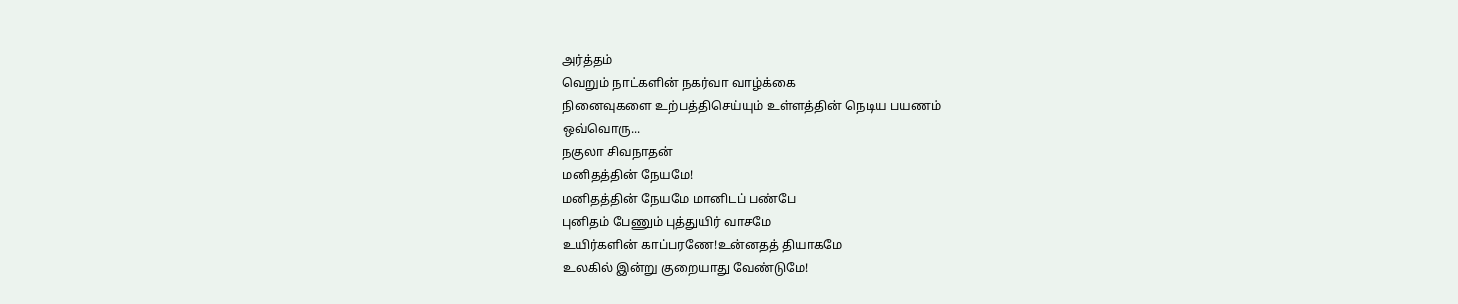அர்த்தம்
வெறும் நாட்களின் நகர்வா வாழ்க்கை
நினைவுகளை உற்பத்திசெய்யும் உள்ளத்தின் நெடிய பயணம்
ஒவ்வொரு...
நகுலா சிவநாதன்
மனிதத்தின் நேயமே!
மனிதத்தின் நேயமே மானிடப் பண்பே
புனிதம் பேணும் புத்துயிர் வாசமே
உயிர்களின் காப்பரணே!உன்னதத் தியாகமே
உலகில் இன்று குறையாது வேண்டுமே!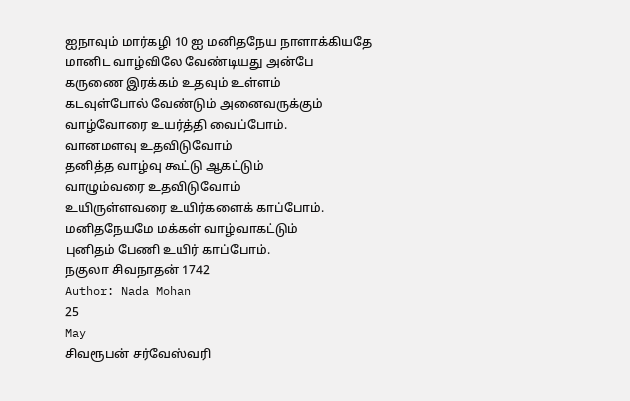ஐநாவும் மார்கழி 10 ஐ மனிதநேய நாளாக்கியதே
மானிட வாழ்விலே வேண்டியது அன்பே
கருணை இரக்கம் உதவும் உள்ளம்
கடவுள்போல் வேண்டும் அனைவருக்கும்
வாழ்வோரை உயர்த்தி வைப்போம்.
வானமளவு உதவிடுவோம்
தனித்த வாழ்வு கூட்டு ஆகட்டும்
வாழும்வரை உதவிடுவோம்
உயிருள்ளவரை உயிர்களைக் காப்போம்.
மனிதநேயமே மக்கள் வாழ்வாகட்டும்
புனிதம் பேணி உயிர் காப்போம்.
நகுலா சிவநாதன் 1742
Author: Nada Mohan
25
May
சிவரூபன் சர்வேஸ்வரி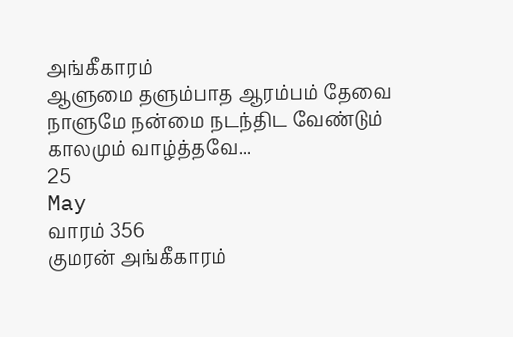அங்கீகாரம்
ஆளுமை தளும்பாத ஆரம்பம் தேவை
நாளுமே நன்மை நடந்திட வேண்டும்
காலமும் வாழ்த்தவே...
25
May
வாரம் 356
குமரன் அங்கீகாரம்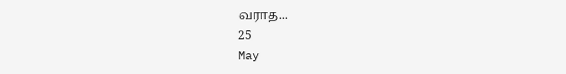வராத...
25
May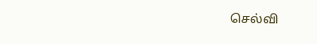செல்வி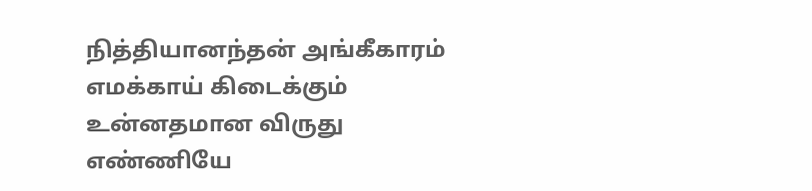நித்தியானந்தன் அங்கீகாரம்
எமக்காய் கிடைக்கும்
உன்னதமான விருது
எண்ணியே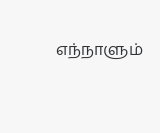எந்நாளும்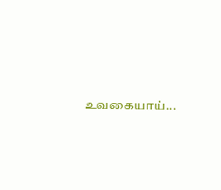உவகையாய்...